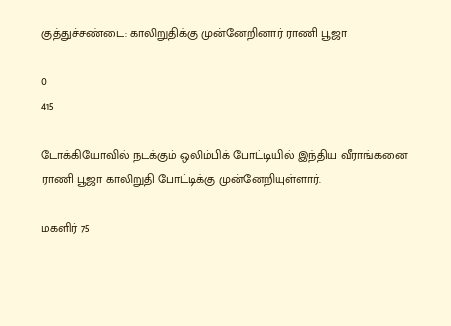குத்துச்சண்டை: காலிறுதிக்கு முன்னேறினார் ராணி பூஜா

0
415

டோக்கியோவில் நடக்கும் ஒலிம்பிக் போட்டியில் இந்திய வீராங்கனை ராணி பூஜா காலிறுதி போட்டிக்கு முன்னேறியுள்ளார்.

மகளிர் 75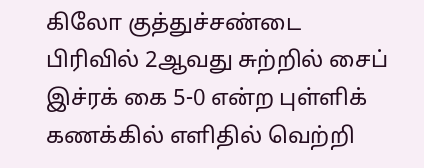கிலோ குத்துச்சண்டை பிரிவில் 2ஆவது சுற்றில் சைப் இச்ரக் கை 5-0 என்ற புள்ளிக் கணக்கில் எளிதில் வெற்றி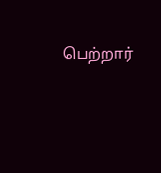பெற்றார்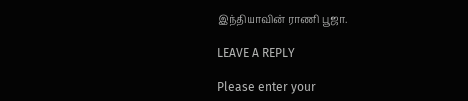இந்தியாவின் ராணி பூஜா.

LEAVE A REPLY

Please enter your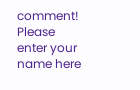comment!
Please enter your name here